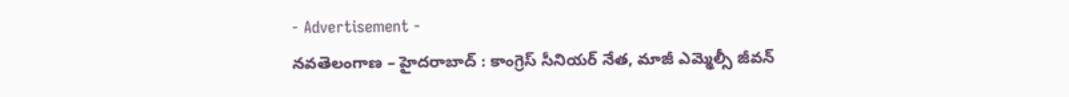- Advertisement -
నవతెలంగాణ – హైదరాబాద్ : కాంగ్రెస్ సీనియర్ నేత, మాజీ ఎమ్మెల్సీ జీవన్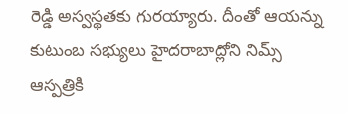రెడ్డి అస్వస్థతకు గురయ్యారు. దీంతో ఆయన్ను కుటుంబ సభ్యులు హైదరాబాద్లోని నిమ్స్ ఆస్పత్రికి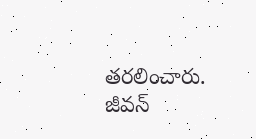తరలించారు. జీవన్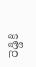రెడ్డికి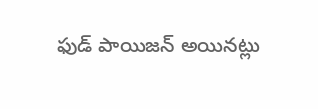ఫుడ్ పాయిజన్ అయినట్లు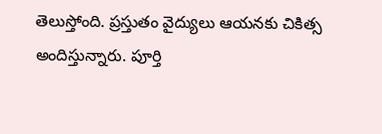తెలుస్తోంది. ప్రస్తుతం వైద్యులు ఆయనకు చికిత్స అందిస్తున్నారు. పూర్తి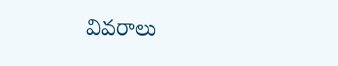వివరాలు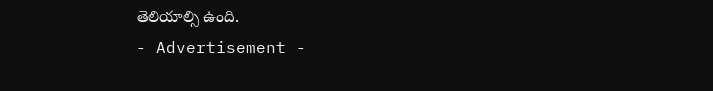తెలియాల్సి ఉంది.
- Advertisement -